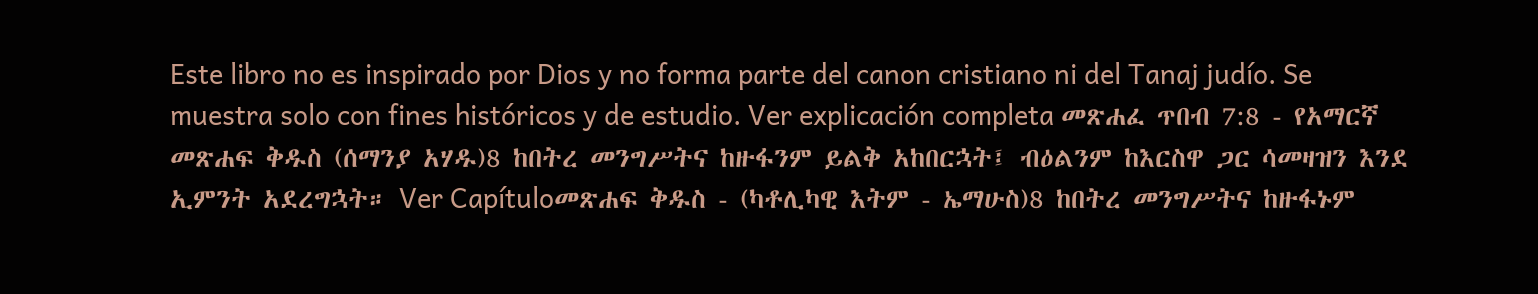Este libro no es inspirado por Dios y no forma parte del canon cristiano ni del Tanaj judío. Se muestra solo con fines históricos y de estudio. Ver explicación completa መጽሐፈ ጥበብ 7:8 - የአማርኛ መጽሐፍ ቅዱስ (ሰማንያ አሃዱ)8 ከበትረ መንግሥትና ከዙፋንም ይልቅ አከበርኋት፤ ብዕልንም ከእርስዋ ጋር ሳመዛዝን እንደ ኢምንት አደረግኋት። Ver Capítuloመጽሐፍ ቅዱስ - (ካቶሊካዊ እትም - ኤማሁስ)8 ከበትረ መንግሥትና ከዙፋኑም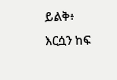ይልቅ፥ እርሷን ከፍ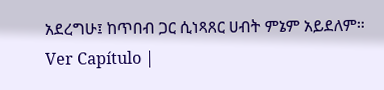አደረግሁ፤ ከጥበብ ጋር ሲነጻጸር ሀብት ምኔም አይደለም። Ver Capítulo |